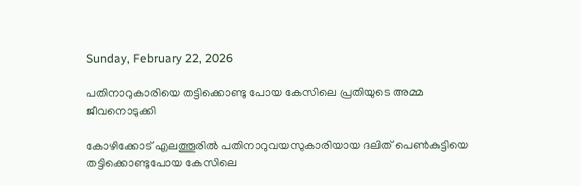Sunday, February 22, 2026

പതിനാറുകാരിയെ തട്ടിക്കൊണ്ടു പോയ കേസിലെ പ്രതിയുടെ അമ്മ ജീവനൊടുക്കി

കോഴിക്കോട് എലത്തൂരിൽ പതിനാറുവയസുകാരിയായ ദലിത് പെണ്‍കുട്ടിയെ തട്ടിക്കൊണ്ടുപോയ കേസിലെ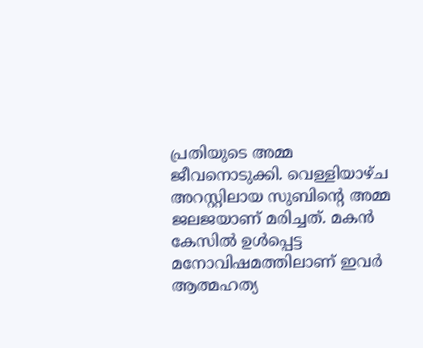പ്രതിയുടെ അമ്മ ജീവനൊടുക്കി. വെള്ളിയാഴ്ച അറസ്റ്റിലായ സുബിൻ്റെ അമ്മ ജലജയാണ് മരിച്ചത്. മകന്‍ കേസില്‍ ഉള്‍പ്പെട്ട മനോവിഷമത്തിലാണ് ഇവര്‍ ആത്മഹത്യ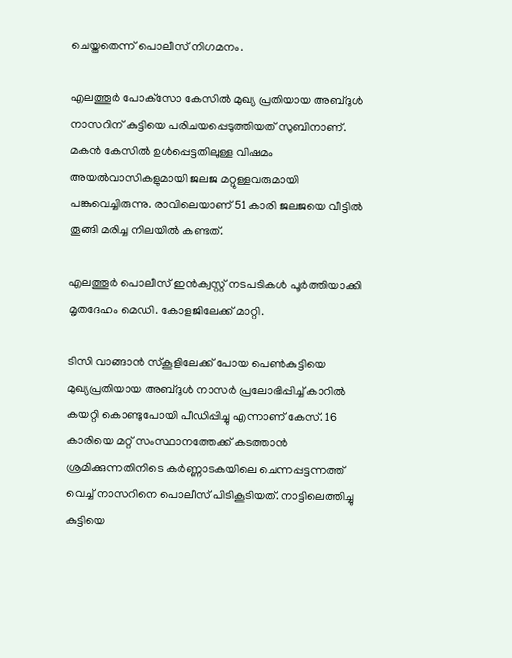ചെയ്തതെന്ന് പൊലീസ് നിഗമനം.

എലത്തൂര്‍ പോക്‌സോ കേസില്‍ മുഖ്യ പ്രതിയായ അബ്ദുള്‍ നാസറിന് കുട്ടിയെ പരിചയപ്പെടുത്തിയത് സുബിനാണ്. മകന്‍ കേസില്‍ ഉള്‍പ്പെട്ടതിലുള്ള വിഷമം അയല്‍വാസികളുമായി ജലജ മറ്റുള്ളവരുമായി പങ്കുവെച്ചിരുന്നു. രാവിലെയാണ് 51 കാരി ജലജയെ വീട്ടില്‍ തൂങ്ങി മരിച്ച നിലയില്‍ കണ്ടത്.

എലത്തൂര്‍ പൊലീസ് ഇന്‍ക്വസ്റ്റ് നടപടികള്‍ പൂര്‍ത്തിയാക്കി മൃതദേഹം മെഡി. കോളജിലേക്ക് മാറ്റി.

ടിസി വാങ്ങാന്‍ സ്‌കൂളിലേക്ക് പോയ പെണ്‍കുട്ടിയെ മുഖ്യപ്രതിയായ അബ്ദുള്‍ നാസര്‍ പ്രലോഭിപ്പിച്ച് കാറില്‍ കയറ്റി കൊണ്ടുപോയി പീഡിപ്പിച്ചു എന്നാണ് കേസ്. 16 കാരിയെ മറ്റ് സംസ്ഥാനത്തേക്ക് കടത്താന്‍ ശ്രമിക്കുന്നതിനിടെ കര്‍ണ്ണാടകയിലെ ചെന്നപ്പട്ടന്നത്ത് വെച്ച് നാസറിനെ പൊലീസ് പിടികൂടിയത്. നാട്ടിലെത്തിച്ചു കുട്ടിയെ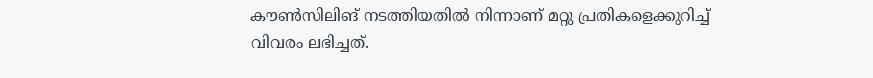കൗണ്‍സിലിങ് നടത്തിയതില്‍ നിന്നാണ് മറ്റു പ്രതികളെക്കുറിച്ച് വിവരം ലഭിച്ചത്.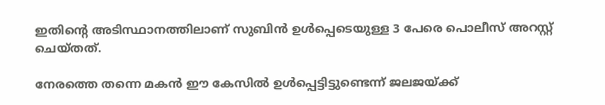ഇതിന്റെ അടിസ്ഥാനത്തിലാണ് സുബിന്‍ ഉള്‍പ്പെടെയുള്ള 3 പേരെ പൊലീസ് അറസ്റ്റ് ചെയ്തത്.

നേരത്തെ തന്നെ മകന്‍ ഈ കേസില്‍ ഉള്‍പ്പെട്ടിട്ടുണ്ടെന്ന് ജലജയ്ക്ക്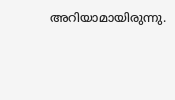അറിയാമായിരുന്നു.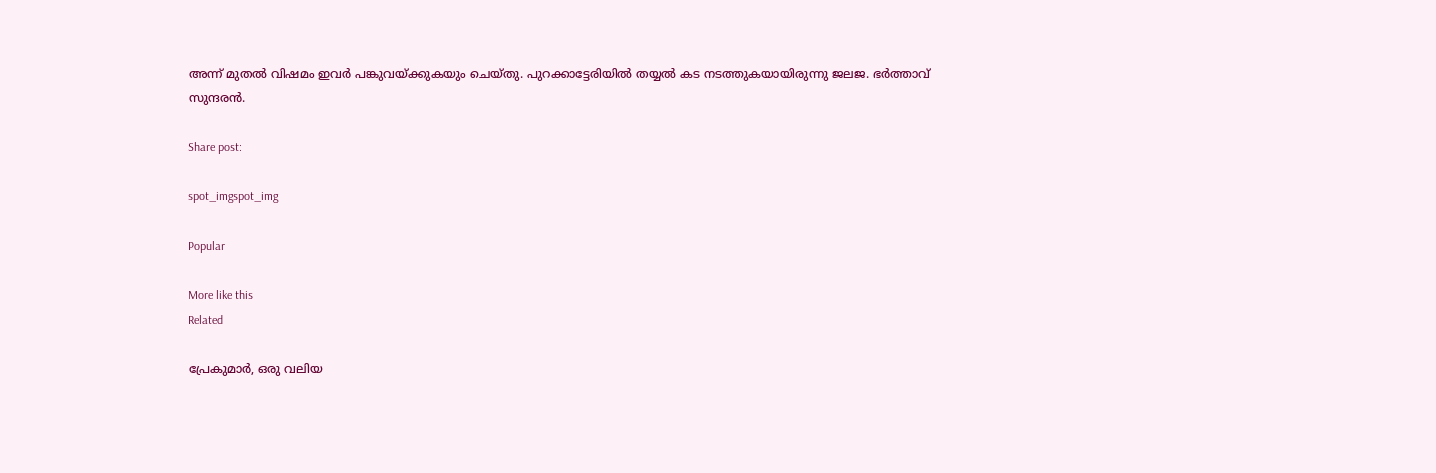അന്ന് മുതല്‍ വിഷമം ഇവര്‍ പങ്കുവയ്ക്കുകയും ചെയ്തു. പുറക്കാട്ടേരിയില്‍ തയ്യല്‍ കട നടത്തുകയായിരുന്നു ജലജ. ഭര്‍ത്താവ് സുന്ദരന്‍.

Share post:

spot_imgspot_img

Popular

More like this
Related

പ്രേകുമാർ, ഒരു വലിയ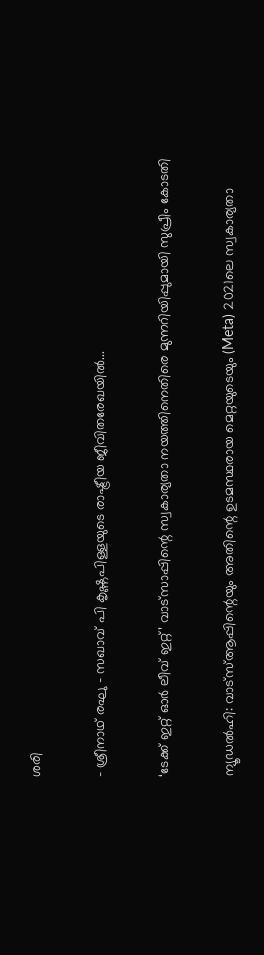ശരി

- ശ്രീനാഥ് രഘു - സഖാവ് പി കൃഷ്ണപിള്ളയുടെ രാഷ്ട്രീയ ജീവിതരേഖയിൽ...

‘ടേക്ക് ഇറ്റ് ഓർ ലീവ് ഇറ്റ്’ വാട്സാപ്പിന്റെ സ്വകാര്യതാ നയത്തിനെതിരെ മുന്നറിയിപ്പുമായി സുപ്രീം കോടതി

ന്യൂഡൽഹി: വാട്‌സ്ആപ്പിന്റെയും അതിന്റെ ഉടമസ്ഥരായ മെറ്റയുടെയും (Meta) 2021ലെ സ്വകാര്യതാ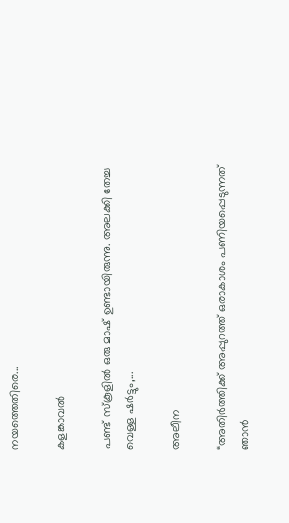നയത്തെതിരെ...

കളങ്കാവൽ

പണ്ട് സ്കൂളിൽ ഒരു മാഷ് ഉണ്ടായിരുന്നു. അലക്കി തേച്ച വെള്ള ഷർട്ടും,...

അലീന

“അതിര്‍ത്തിക്ക് അപ്പുറത്ത് ഒരാകാശം പണിയപ്പെടുന്നത് ഞാന്‍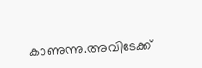കാണുന്നു.അവിടേക്ക്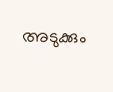അടുക്കും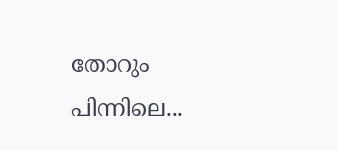തോറും പിന്നിലെ...